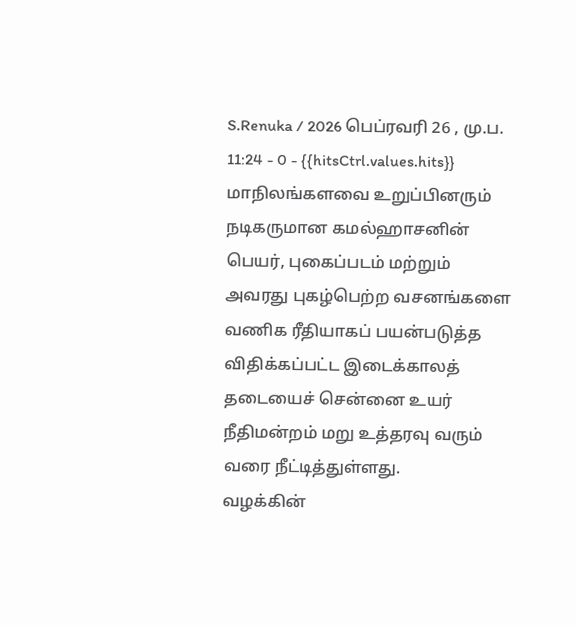S.Renuka / 2026 பெப்ரவரி 26 , மு.ப. 11:24 - 0 - {{hitsCtrl.values.hits}}
மாநிலங்களவை உறுப்பினரும் நடிகருமான கமல்ஹாசனின் பெயர், புகைப்படம் மற்றும் அவரது புகழ்பெற்ற வசனங்களை வணிக ரீதியாகப் பயன்படுத்த விதிக்கப்பட்ட இடைக்காலத் தடையைச் சென்னை உயர் நீதிமன்றம் மறு உத்தரவு வரும் வரை நீட்டித்துள்ளது.
வழக்கின்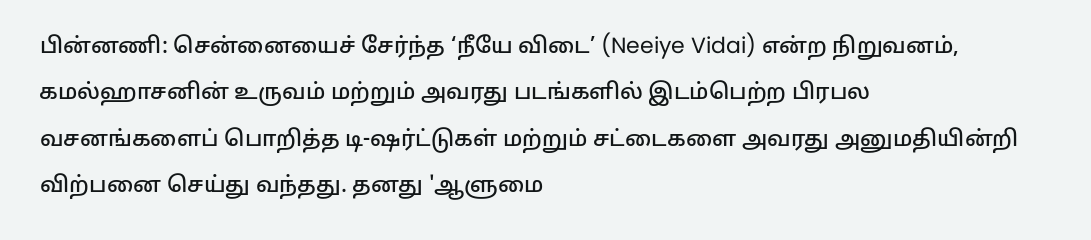பின்னணி: சென்னையைச் சேர்ந்த ‘நீயே விடை’ (Neeiye Vidai) என்ற நிறுவனம், கமல்ஹாசனின் உருவம் மற்றும் அவரது படங்களில் இடம்பெற்ற பிரபல வசனங்களைப் பொறித்த டி-ஷர்ட்டுகள் மற்றும் சட்டைகளை அவரது அனுமதியின்றி விற்பனை செய்து வந்தது. தனது 'ஆளுமை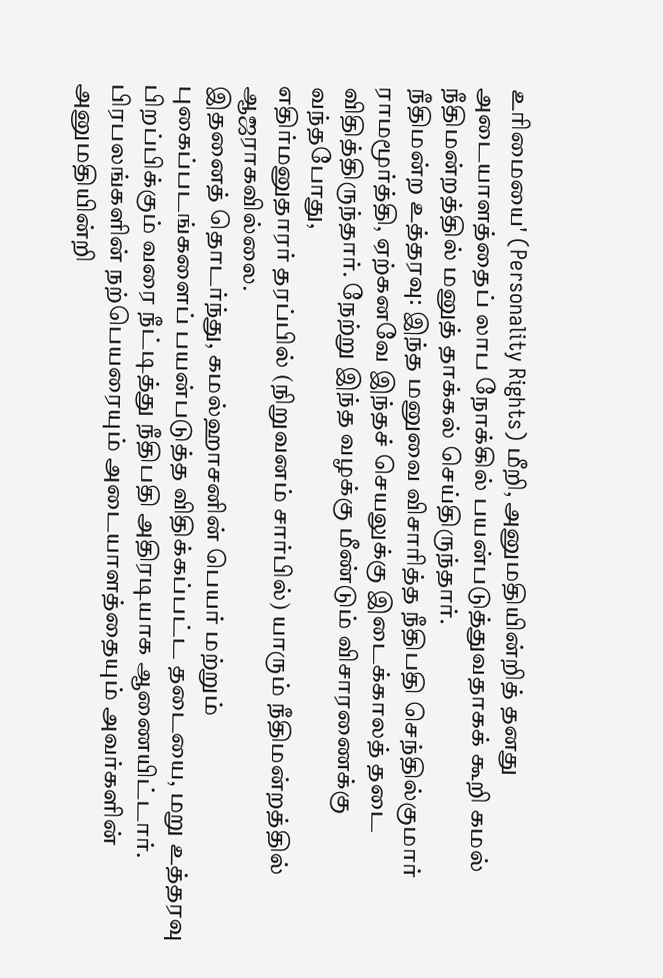உரிமையை' (Personality Rights) மீறி, அனுமதியின்றித் தனது அடையாளத்தைப் லாப நோக்கில் பயன்படுத்துவதாகக் கூறி கமல் நீதிமன்றத்தில் மனுத் தாக்கல் செய்திருந்தார்.
நீதிமன்ற உத்தரவு: இந்த மனுவை விசாரித்த நீதிபதி செந்தில்குமார் ராமமூர்த்தி, ஏற்கனவே இந்தச் செயலுக்கு இடைக்காலத் தடை விதித்திருந்தார். நேற்று இந்த வழக்கு மீண்டும் விசாரணைக்கு வந்தபோது,
எதிர்மனுதாரர் தரப்பில் (நிறுவனம் சார்பில்) யாரும் நீதிமன்றத்தில் ஆஜராகவில்லை.
இதனைத் தொடர்ந்து, கமல்ஹாசனின் பெயர் மற்றும் புகைப்படங்களைப் பயன்படுத்த விதிக்கப்பட்ட தடையை, மறு உத்தரவு பிறப்பிக்கும் வரை நீட்டித்து நீதிபதி அதிரடியாக ஆணையிட்டார்.
பிரபலங்களின் நற்பெயரையும் அடையாளத்தையும் அவர்களின் அனுமதியின்றி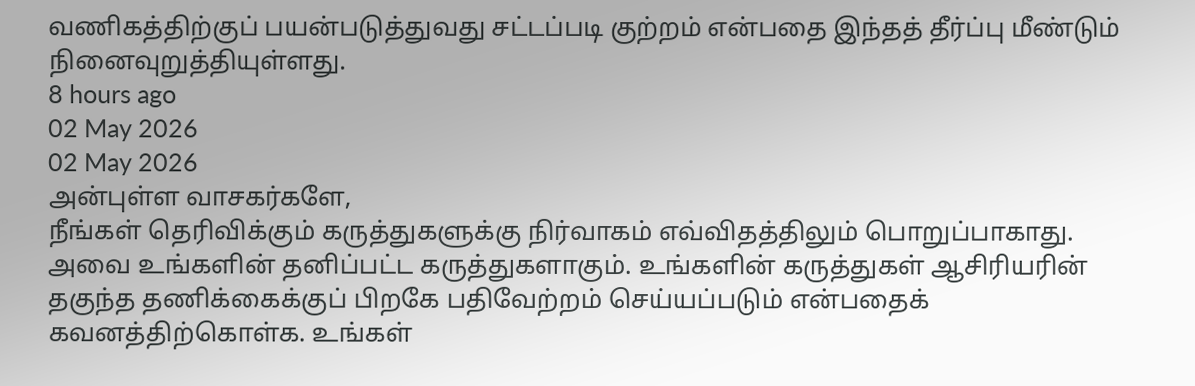வணிகத்திற்குப் பயன்படுத்துவது சட்டப்படி குற்றம் என்பதை இந்தத் தீர்ப்பு மீண்டும் நினைவுறுத்தியுள்ளது.
8 hours ago
02 May 2026
02 May 2026
அன்புள்ள வாசகர்களே,
நீங்கள் தெரிவிக்கும் கருத்துகளுக்கு நிர்வாகம் எவ்விதத்திலும் பொறுப்பாகாது. அவை உங்களின் தனிப்பட்ட கருத்துகளாகும். உங்களின் கருத்துகள் ஆசிரியரின் தகுந்த தணிக்கைக்குப் பிறகே பதிவேற்றம் செய்யப்படும் என்பதைக் கவனத்திற்கொள்க. உங்கள்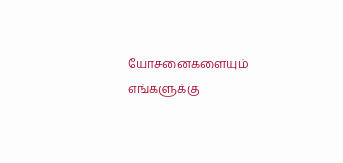யோசனைகளையும் எங்களுக்கு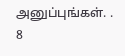அனுப்புங்கள். .
8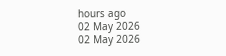hours ago
02 May 2026
02 May 2026